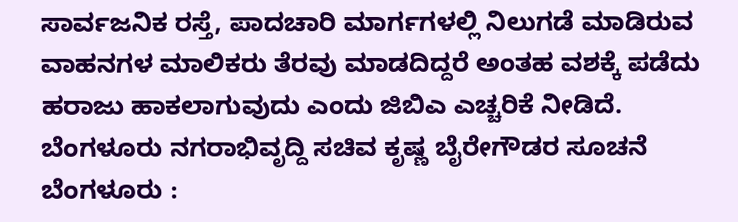ಸಾರ್ವಜನಿಕ ರಸ್ತೆ, ಪಾದಚಾರಿ ಮಾರ್ಗಗಳಲ್ಲಿ ನಿಲುಗಡೆ ಮಾಡಿರುವ ವಾಹನಗಳ ಮಾಲಿಕರು ತೆರವು ಮಾಡದಿದ್ದರೆ ಅಂತಹ ವಶಕ್ಕೆ ಪಡೆದು ಹರಾಜು ಹಾಕಲಾಗುವುದು ಎಂದು ಜಿಬಿಎ ಎಚ್ಚರಿಕೆ ನೀಡಿದೆ. ಬೆಂಗಳೂರು ನಗರಾಭಿವೃದ್ದಿ ಸಚಿವ ಕೃಷ್ಣ ಬೈರೇಗೌಡರ ಸೂಚನೆ
ಬೆಂಗಳೂರು :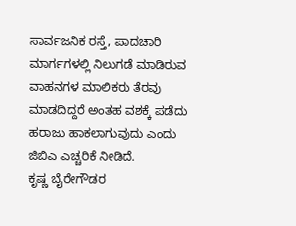ಸಾರ್ವಜನಿಕ ರಸ್ತೆ, ಪಾದಚಾರಿ ಮಾರ್ಗಗಳಲ್ಲಿ ನಿಲುಗಡೆ ಮಾಡಿರುವ ವಾಹನಗಳ ಮಾಲಿಕರು ತೆರವು ಮಾಡದಿದ್ದರೆ ಅಂತಹ ವಶಕ್ಕೆ ಪಡೆದು ಹರಾಜು ಹಾಕಲಾಗುವುದು ಎಂದು ಜಿಬಿಎ ಎಚ್ಚರಿಕೆ ನೀಡಿದೆ.
ಕೃಷ್ಣ ಬೈರೇಗೌಡರ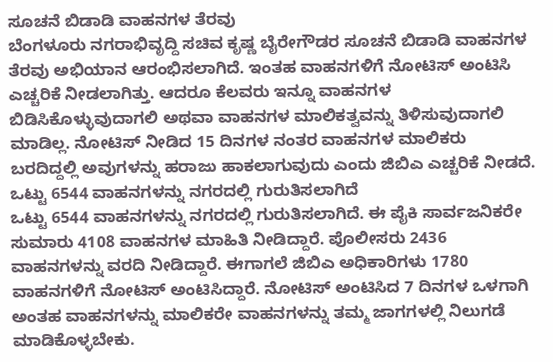ಸೂಚನೆ ಬಿಡಾಡಿ ವಾಹನಗಳ ತೆರವು
ಬೆಂಗಳೂರು ನಗರಾಭಿವೃದ್ದಿ ಸಚಿವ ಕೃಷ್ಣ ಬೈರೇಗೌಡರ ಸೂಚನೆ ಬಿಡಾಡಿ ವಾಹನಗಳ ತೆರವು ಅಭಿಯಾನ ಆರಂಭಿಸಲಾಗಿದೆ. ಇಂತಹ ವಾಹನಗಳಿಗೆ ನೋಟಿಸ್ ಅಂಟಿಸಿ ಎಚ್ಚರಿಕೆ ನೀಡಲಾಗಿತ್ತು. ಆದರೂ ಕೆಲವರು ಇನ್ನೂ ವಾಹನಗಳ ಬಿಡಿಸಿಕೊಳ್ಳುವುದಾಗಲಿ ಅಥವಾ ವಾಹನಗಳ ಮಾಲಿಕತ್ವವನ್ನು ತಿಳಿಸುವುದಾಗಲಿ ಮಾಡಿಲ್ಲ. ನೋಟಿಸ್ ನೀಡಿದ 15 ದಿನಗಳ ನಂತರ ವಾಹನಗಳ ಮಾಲಿಕರು ಬರದಿದ್ದಲ್ಲಿ ಅವುಗಳನ್ನು ಹರಾಜು ಹಾಕಲಾಗುವುದು ಎಂದು ಜಿಬಿಎ ಎಚ್ಚರಿಕೆ ನೀಡದೆ.
ಒಟ್ಟು 6544 ವಾಹನಗಳನ್ನು ನಗರದಲ್ಲಿ ಗುರುತಿಸಲಾಗಿದೆ
ಒಟ್ಟು 6544 ವಾಹನಗಳನ್ನು ನಗರದಲ್ಲಿ ಗುರುತಿಸಲಾಗಿದೆ. ಈ ಪೈಕಿ ಸಾರ್ವಜನಿಕರೇ ಸುಮಾರು 4108 ವಾಹನಗಳ ಮಾಹಿತಿ ನೀಡಿದ್ದಾರೆ. ಪೊಲೀಸರು 2436 ವಾಹನಗಳನ್ನು ವರದಿ ನೀಡಿದ್ದಾರೆ. ಈಗಾಗಲೆ ಜಿಬಿಎ ಅಧಿಕಾರಿಗಳು 1780 ವಾಹನಗಳಿಗೆ ನೋಟಿಸ್ ಅಂಟಿಸಿದ್ದಾರೆ. ನೋಟಿಸ್ ಅಂಟಿಸಿದ 7 ದಿನಗಳ ಒಳಗಾಗಿ ಅಂತಹ ವಾಹನಗಳನ್ನು ಮಾಲಿಕರೇ ವಾಹನಗಳನ್ನು ತಮ್ಮ ಜಾಗಗಳಲ್ಲಿ ನಿಲುಗಡೆ ಮಾಡಿಕೊಳ್ಳಬೇಕು.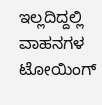ಇಲ್ಲದಿದ್ದಲ್ಲಿ ವಾಹನಗಳ ಟೋಯಿಂಗ್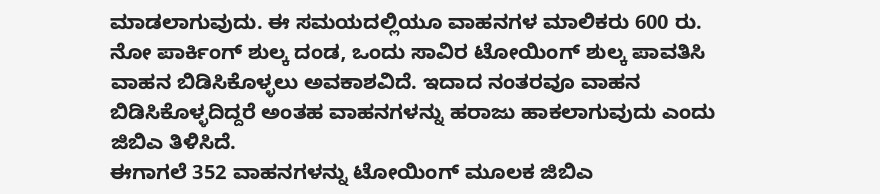ಮಾಡಲಾಗುವುದು. ಈ ಸಮಯದಲ್ಲಿಯೂ ವಾಹನಗಳ ಮಾಲಿಕರು 600 ರು. ನೋ ಪಾರ್ಕಿಂಗ್ ಶುಲ್ಕ ದಂಡ, ಒಂದು ಸಾವಿರ ಟೋಯಿಂಗ್ ಶುಲ್ಕ ಪಾವತಿಸಿ ವಾಹನ ಬಿಡಿಸಿಕೊಳ್ಳಲು ಅವಕಾಶವಿದೆ. ಇದಾದ ನಂತರವೂ ವಾಹನ ಬಿಡಿಸಿಕೊಳ್ಳದಿದ್ದರೆ ಅಂತಹ ವಾಹನಗಳನ್ನು ಹರಾಜು ಹಾಕಲಾಗುವುದು ಎಂದು ಜಿಬಿಎ ತಿಳಿಸಿದೆ.
ಈಗಾಗಲೆ 352 ವಾಹನಗಳನ್ನು ಟೋಯಿಂಗ್ ಮೂಲಕ ಜಿಬಿಎ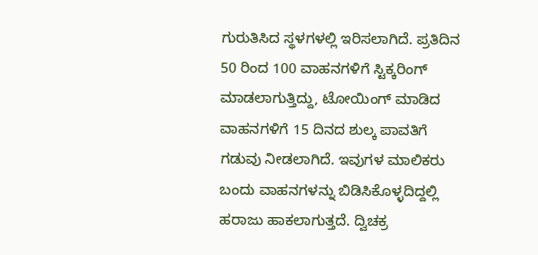ಗುರುತಿಸಿದ ಸ್ಥಳಗಳಲ್ಲಿ ಇರಿಸಲಾಗಿದೆ. ಪ್ರತಿದಿನ 50 ರಿಂದ 100 ವಾಹನಗಳಿಗೆ ಸ್ಟಿಕ್ಕರಿಂಗ್ ಮಾಡಲಾಗುತ್ತಿದ್ದು, ಟೋಯಿಂಗ್ ಮಾಡಿದ ವಾಹನಗಳಿಗೆ 15 ದಿನದ ಶುಲ್ಕ ಪಾವತಿಗೆ ಗಡುವು ನೀಡಲಾಗಿದೆ. ಇವುಗಳ ಮಾಲಿಕರು ಬಂದು ವಾಹನಗಳನ್ನು ಬಿಡಿಸಿಕೊಳ್ಳದಿದ್ದಲ್ಲಿ ಹರಾಜು ಹಾಕಲಾಗುತ್ತದೆ. ದ್ವಿಚಕ್ರ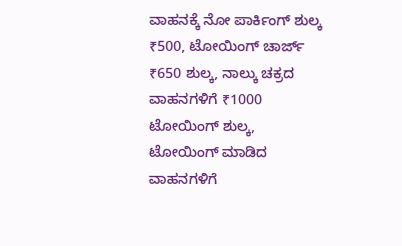ವಾಹನಕ್ಕೆ ನೋ ಪಾರ್ಕಿಂಗ್ ಶುಲ್ಕ ₹500, ಟೋಯಿಂಗ್ ಚಾರ್ಜ್ ₹650 ಶುಲ್ಕ, ನಾಲ್ಕು ಚಕ್ರದ ವಾಹನಗಳಿಗೆ ₹1000 ಟೋಯಿಂಗ್ ಶುಲ್ಕ, ಟೋಯಿಂಗ್ ಮಾಡಿದ ವಾಹನಗಳಿಗೆ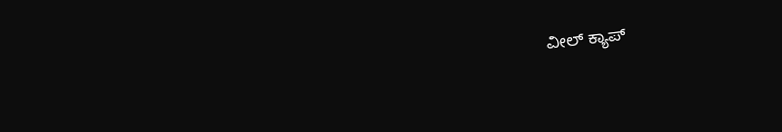ವೀಲ್ ಕ್ಯಾಪ್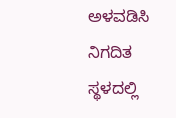ಅಳವಡಿಸಿ ನಿಗದಿತ ಸ್ಥಳದಲ್ಲಿ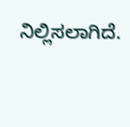ನಿಲ್ಲಿಸಲಾಗಿದೆ.